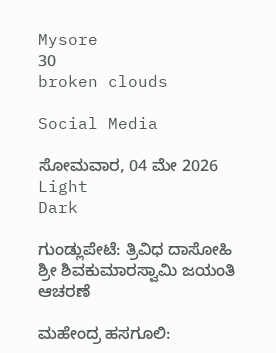Mysore
30
broken clouds

Social Media

ಸೋಮವಾರ, 04 ಮೇ 2026
Light
Dark

ಗುಂಡ್ಲುಪೇಟೆ: ತ್ರಿವಿಧ ದಾಸೋಹಿ ಶ್ರೀ ಶಿವಕುಮಾರಸ್ವಾಮಿ ಜಯಂತಿ ಆಚರಣೆ

ಮಹೇಂದ್ರ ಹಸಗೂಲಿ: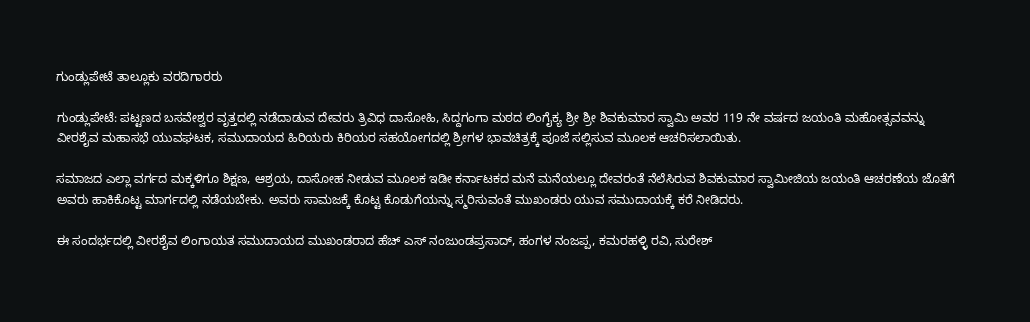ಗುಂಡ್ಲುಪೇಟೆ ತಾಲ್ಲೂಕು ವರದಿಗಾರರು

ಗುಂಡ್ಲುಪೇಟೆ: ಪಟ್ಟಣದ ಬಸವೇಶ್ವರ ವೃತ್ತದಲ್ಲಿ ನಡೆದಾಡುವ ದೇವರು ತ್ರಿವಿಧ ದಾಸೋಹಿ, ಸಿದ್ದಗಂಗಾ ಮಠದ ಲಿಂಗೈಕ್ಯ ಶ್ರೀ ಶ್ರೀ ಶಿವಕುಮಾರ ಸ್ವಾಮಿ ಅವರ 119 ನೇ ವರ್ಷದ ಜಯಂತಿ ಮಹೋತ್ಸವವನ್ನು ವೀರಶೈವ ಮಹಾಸಭೆ ಯುವಘಟಕ, ಸಮುದಾಯದ ಹಿರಿಯರು ಕಿರಿಯರ ಸಹಯೋಗದಲ್ಲಿ ಶ್ರೀಗಳ ಭಾವಚಿತ್ರಕ್ಕೆ ಪೂಜೆ ಸಲ್ಲಿಸುವ ಮೂಲಕ ಆಚರಿಸಲಾಯಿತು.

ಸಮಾಜದ ಎಲ್ಲಾ ವರ್ಗದ ಮಕ್ಕಳಿಗೂ ಶಿಕ್ಷಣ, ಆಶ್ರಯ, ದಾಸೋಹ ನೀಡುವ ಮೂಲಕ ಇಡೀ ಕರ್ನಾಟಕದ ಮನೆ ಮನೆಯಲ್ಲೂ ದೇವರಂತೆ ನೆಲೆಸಿರುವ ಶಿವಕುಮಾರ ಸ್ವಾಮೀಜಿಯ ಜಯಂತಿ ಆಚರಣೆಯ ಜೊತೆಗೆ ಅವರು ಹಾಕಿಕೊಟ್ಟ ಮಾರ್ಗದಲ್ಲಿ ನಡೆಯಬೇಕು. ಅವರು ಸಾಮಜಕ್ಕೆ ಕೊಟ್ಟ ಕೊಡುಗೆಯನ್ನು ಸ್ಮರಿಸುವಂತೆ ಮುಖಂಡರು ಯುವ ಸಮುದಾಯಕ್ಕೆ ಕರೆ ನೀಡಿದರು.

ಈ ಸಂದರ್ಭದಲ್ಲಿ ವೀರಶೈವ ಲಿಂಗಾಯತ ಸಮುದಾಯದ ಮುಖಂಡರಾದ ಹೆಚ್ ಎಸ್ ನಂಜುಂಡಪ್ರಸಾದ್, ಹಂಗಳ ನಂಜಪ್ಪ, ಕಮರಹಳ್ಳಿ ರವಿ, ಸುರೇಶ್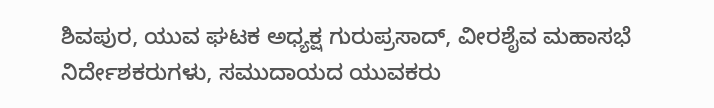ಶಿವಪುರ, ಯುವ ಘಟಕ ಅಧ್ಯಕ್ಷ ಗುರುಪ್ರಸಾದ್, ವೀರಶೈವ ಮಹಾಸಭೆ ನಿರ್ದೇಶಕರುಗಳು, ಸಮುದಾಯದ ಯುವಕರು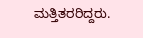ಮತ್ತಿತರರಿದ್ದರು.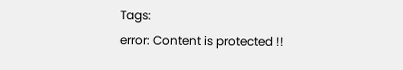Tags:
error: Content is protected !!